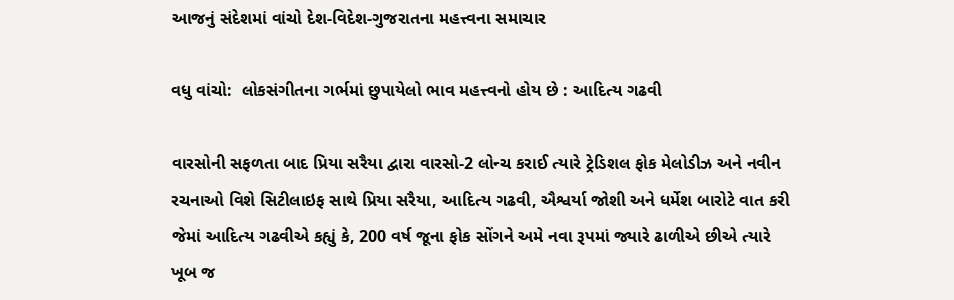આજનું સંદેશમાં વાંચો દેશ-વિદેશ-ગુજરાતના મહત્ત્વના સમાચાર

વધુ વાંચો:  લોકસંગીતના ગર્ભમાં છુપાયેલો ભાવ મહત્ત્વનો હોય છે : આદિત્ય ગઢવી

વારસોની સફળતા બાદ પ્રિયા સરૈયા દ્વારા વારસો-2 લોન્ચ કરાઈ ત્યારે ટ્રેડિશલ ફોક મેલોડીઝ અને નવીન રચનાઓ વિશે સિટીલાઇફ સાથે પ્રિયા સરૈયા, આદિત્ય ગઢવી, ઐશ્વર્યા જોશી અને ધર્મેશ બારોટે વાત કરી જેમાં આદિત્ય ગઢવીએ કહ્યું કે, 200 વર્ષ જૂના ફોક સોંગને અમે નવા રૂપમાં જ્યારે ઢાળીએ છીએ ત્યારે ખૂબ જ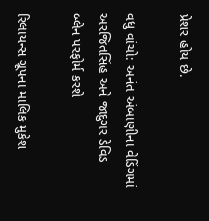પ્રેશર હોય છે.

વધુ વાંચો: અનંત અંબાણીના વેડિંગમાં અરજિતસિંહ અને જાદુગર ડેવિડ બ્લેન પરફોર્મ કરશે

રિલાયન્સ ગ્રૂપના માલિક મુકેશ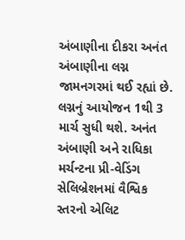અંબાણીના દીકરા અનંત અંબાણીના લગ્ન જામનગરમાં થઈ રહ્યાં છે. લગ્નનું આયોજન 1થી 3 માર્ચ સુધી થશે. અનંત અંબાણી અને રાધિકા મર્ચન્ટના પ્રી-વેડિંગ સેલિબ્રેશનમાં વૈશ્વિક સ્તરનો એલિટ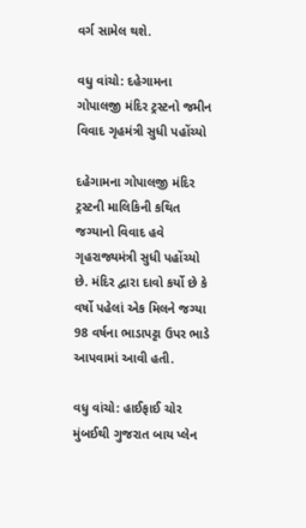વર્ગ સામેલ થશે.

વધુ વાંચો: દહેગામના ગોપાલજી મંદિર ટ્રસ્ટનો જમીન વિવાદ ગૃહમંત્રી સુધી પહોંચ્યો

દહેગામના ગોપાલજી મંદિર ટ્રસ્ટની માલિકિની કથિત જગ્યાનો વિવાદ હવે ગૃહરાજ્યમંત્રી સુધી પહોંચ્યો છે. મંદિર દ્વારા દાવો કર્યો છે કે વર્ષો પહેલાં એક મિલને જગ્યા 98 વર્ષના ભાડાપટ્ટા ઉપર ભાડે આપવામાં આવી હતી.

વધુ વાંચો: હાઈફાઈ ચોર મુંબઈથી ગુજરાત બાય પ્લેન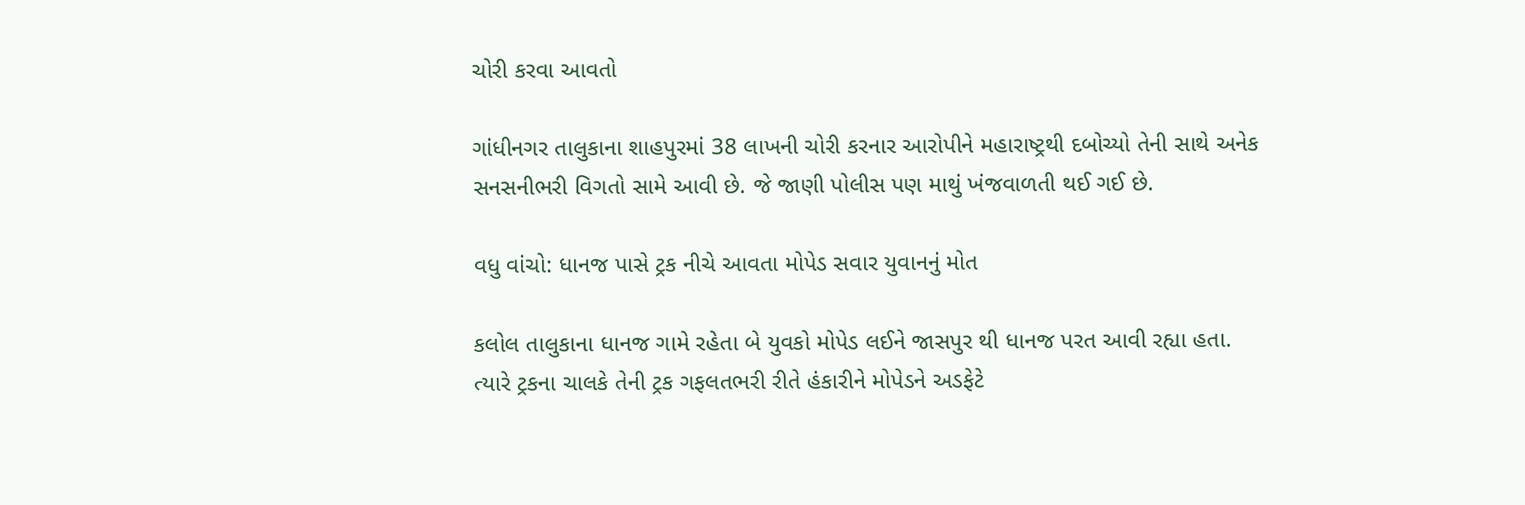ચોરી કરવા આવતો

ગાંધીનગર તાલુકાના શાહપુરમાં 38 લાખની ચોરી કરનાર આરોપીને મહારાષ્ટ્રથી દબોચ્યો તેની સાથે અનેક સનસનીભરી વિગતો સામે આવી છે. જે જાણી પોલીસ પણ માથું ખંજવાળતી થઈ ગઈ છે.

વધુ વાંચો: ધાનજ પાસે ટ્રક નીચે આવતા મોપેડ સવાર યુવાનનું મોત

કલોલ તાલુકાના ધાનજ ગામે રહેતા બે યુવકો મોપેડ લઈને જાસપુર થી ધાનજ પરત આવી રહ્યા હતા. ત્યારે ટ્રકના ચાલકે તેની ટ્રક ગફલતભરી રીતે હંકારીને મોપેડને અડફેટે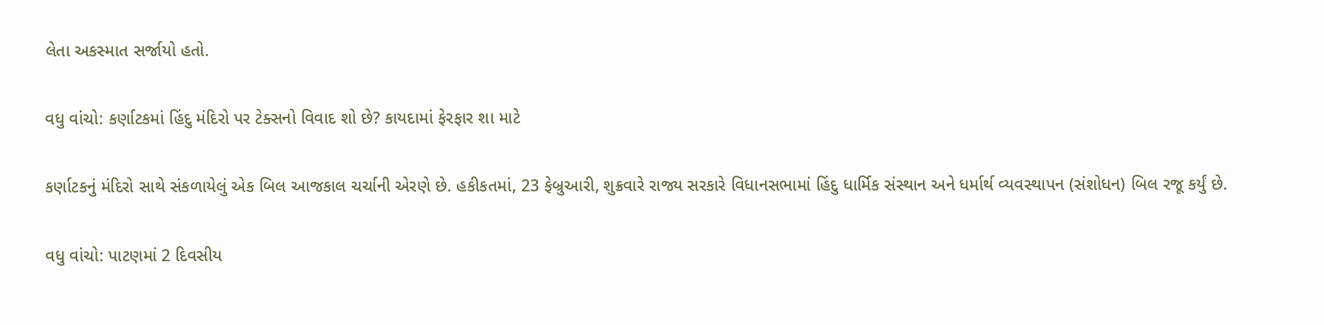લેતા અકસ્માત સર્જાયો હતો.

વધુ વાંચો: કર્ણાટકમાં હિંદુ મંદિરો પર ટેક્સનો વિવાદ શો છે? કાયદામાં ફેરફાર શા માટે

કર્ણાટકનું મંદિરો સાથે સંકળાયેલું એક બિલ આજકાલ ચર્ચાની એરણે છે. હકીકતમાં, 23 ફેબ્રુઆરી, શુક્રવારે રાજ્ય સરકારે વિધાનસભામાં હિંદુ ધાર્મિક સંસ્થાન અને ધર્માર્થ વ્યવસ્થાપન (સંશોધન) બિલ રજૂ કર્યું છે.

વધુ વાંચો: પાટણમાં 2 દિવસીય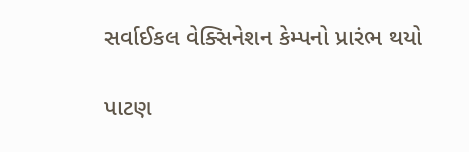સર્વાઈકલ વેક્સિનેશન કેમ્પનો પ્રારંભ થયો

પાટણ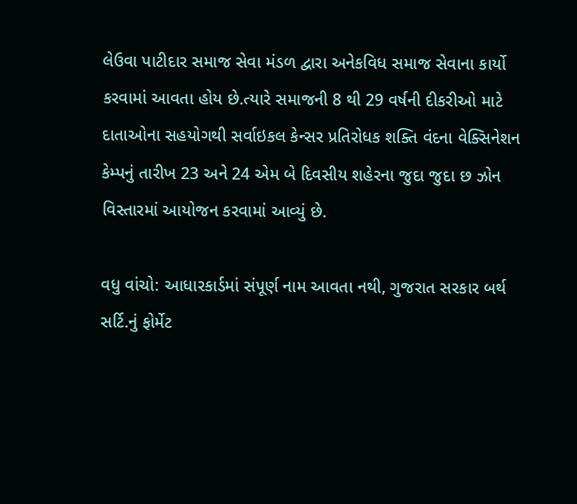લેઉવા પાટીદાર સમાજ સેવા મંડળ દ્વારા અનેકવિધ સમાજ સેવાના કાર્યો કરવામાં આવતા હોય છે.ત્યારે સમાજની 8 થી 29 વર્ષની દીકરીઓ માટે દાતાઓના સહયોગથી સર્વાઇકલ કેન્સર પ્રતિરોધક શક્તિ વંદના વેક્સિનેશન કેમ્પનું તારીખ 23 અને 24 એમ બે દિવસીય શહેરના જુદા જુદા છ ઝોન વિસ્તારમાં આયોજન કરવામાં આવ્યું છે.

વધુ વાંચો: આધારકાર્ડમાં સંપૂર્ણ નામ આવતા નથી, ગુજરાત સરકાર બર્થ સર્ટિ.નું ફોર્મેટ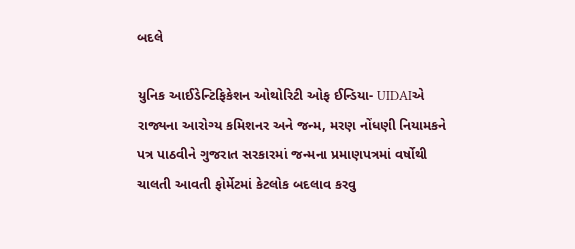બદલે

યુનિક આઈડેન્ટિફિકેશન ઓથોરિટી ઓફ ઈન્ડિયા- UIDAIએ રાજ્યના આરોગ્ય કમિશનર અને જન્મ, મરણ નોંધણી નિયામકને પત્ર પાઠવીને ગુજરાત સરકારમાં જન્મના પ્રમાણપત્રમાં વર્ષોથી ચાલતી આવતી ફોર્મેટમાં કેટલોક બદલાવ કરવુ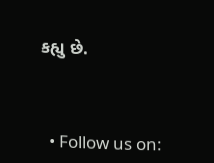કહ્યુ છે.



  • Follow us on: